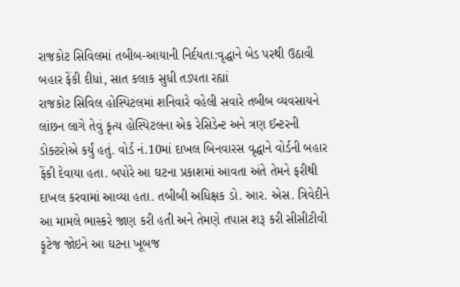રાજકોટ સિવિલમાં તબીબ-આયાની નિર્દયતા:વૃદ્ધાને બેડ પરથી ઉઠાવી બહાર ફેંકી દીધાં, સાત કલાક સુધી તડપતા રહ્યાં
રાજકોટ સિવિલ હોસ્પિટલમાં શનિવારે વહેલી સવારે તબીબ વ્યવસાયને લાંછન લાગે તેવું કૃત્ય હોસ્પિટલના એક રેસિડેન્ટ અને ત્રણ ઈન્ટરની ડોક્ટરોએ કર્યું હતું. વોર્ડ નં.10માં દાખલ બિનવારસ વૃદ્ધાને વોર્ડની બહાર ફેંકી દેવાયા હતા. બપોરે આ ઘટના પ્રકાશમાં આવતા અંતે તેમને ફરીથી દાખલ કરવામાં આવ્યા હતા. તબીબી અધિક્ષક ડો. આર. એસ. ત્રિવેદીને આ મામલે ભાસ્કરે જાણ કરી હતી અને તેમણે તપાસ શરૂ કરી સીસીટીવી ફૂટેજ જોઇને આ ઘટના ખૂબજ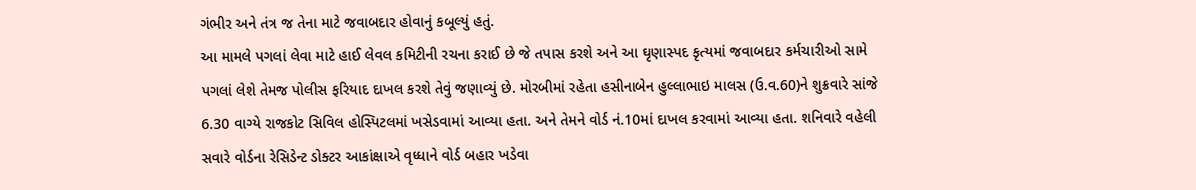ગંભીર અને તંત્ર જ તેના માટે જવાબદાર હોવાનું કબૂલ્યું હતું.
આ મામલે પગલાં લેવા માટે હાઈ લેવલ કમિટીની રચના કરાઈ છે જે તપાસ કરશે અને આ ઘૃણાસ્પદ કૃત્યમાં જવાબદાર કર્મચારીઓ સામે પગલાં લેશે તેમજ પોલીસ ફરિયાદ દાખલ કરશે તેવું જણાવ્યું છે. મોરબીમાં રહેતા હસીનાબેન હુલ્લાભાઇ માલસ (ઉ.વ.60)ને શુક્રવારે સાંજે 6.30 વાગ્યે રાજકોટ સિવિલ હોસ્પિટલમાં ખસેડવામાં આવ્યા હતા. અને તેમને વોર્ડ નં.10માં દાખલ કરવામાં આવ્યા હતા. શનિવારે વહેલી સવારે વોર્ડના રેસિડેન્ટ ડોક્ટર આકાંક્ષાએ વૃધ્ધાને વોર્ડ બહાર ખડેવા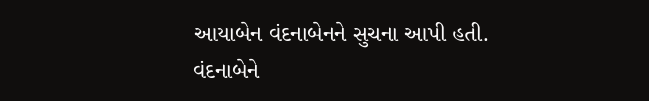આયાબેન વંદનાબેનને સુચના આપી હતી.
વંદનાબેને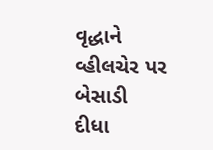વૃદ્ધાને વ્હીલચેર પર બેસાડી દીધા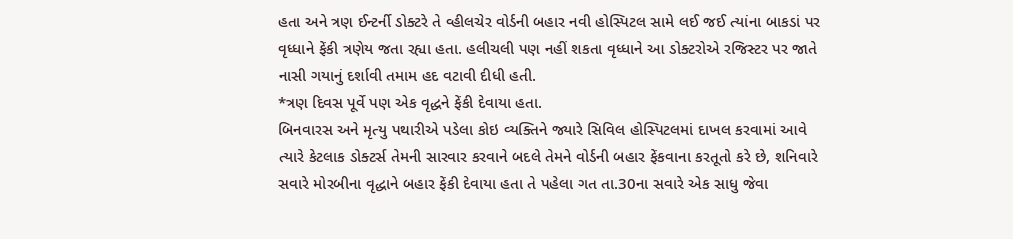હતા અને ત્રણ ઈન્ટર્ની ડોક્ટરે તે વ્હીલચેર વોર્ડની બહાર નવી હોસ્પિટલ સામે લઈ જઈ ત્યાંના બાકડાં પર વૃધ્ધાને ફેંકી ત્રણેય જતા રહ્યા હતા. હલીચલી પણ નહીં શકતા વૃધ્ધાને આ ડોક્ટરોએ રજિસ્ટર પર જાતે નાસી ગયાનું દર્શાવી તમામ હદ વટાવી દીધી હતી.
*ત્રણ દિવસ પૂર્વે પણ એક વૃદ્ધને ફેંકી દેવાયા હતા.
બિનવારસ અને મૃત્યુ પથારીએ પડેલા કોઇ વ્યક્તિને જ્યારે સિવિલ હોસ્પિટલમાં દાખલ કરવામાં આવે ત્યારે કેટલાક ડોક્ટર્સ તેમની સારવાર કરવાને બદલે તેમને વોર્ડની બહાર ફેંકવાના કરતૂતો કરે છે, શનિવારે સવારે મોરબીના વૃદ્ધાને બહાર ફેંકી દેવાયા હતા તે પહેલા ગત તા.30ના સવારે એક સાધુ જેવા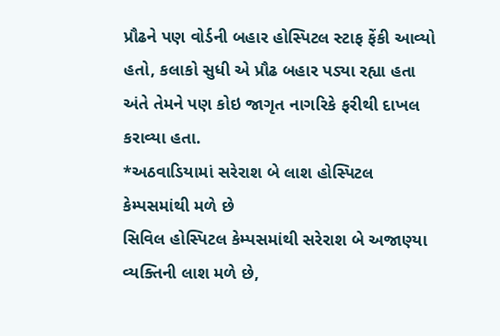પ્રૌઢને પણ વોર્ડની બહાર હોસ્પિટલ સ્ટાફ ફેંકી આવ્યો હતો, કલાકો સુધી એ પ્રૌઢ બહાર પડ્યા રહ્યા હતા અંતે તેમને પણ કોઇ જાગૃત નાગરિકે ફરીથી દાખલ કરાવ્યા હતા.
*અઠવાડિયામાં સરેરાશ બે લાશ હોસ્પિટલ કેમ્પસમાંથી મળે છે
સિવિલ હોસ્પિટલ કેમ્પસમાંથી સરેરાશ બે અજાણ્યા વ્યક્તિની લાશ મળે છે,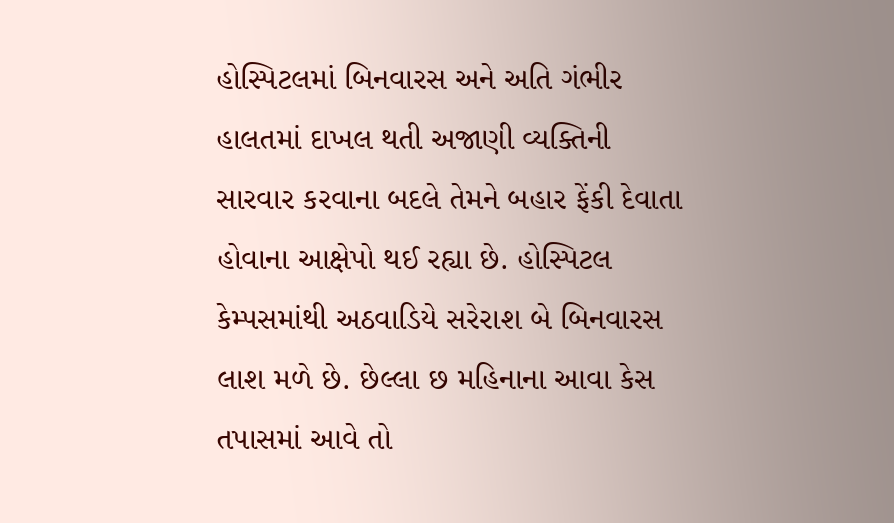હોસ્પિટલમાં બિનવારસ અને અતિ ગંભીર હાલતમાં દાખલ થતી અજાણી વ્યક્તિની સારવાર કરવાના બદલે તેમને બહાર ફેંકી દેવાતા હોવાના આક્ષેપો થઈ રહ્યા છે. હોસ્પિટલ કેમ્પસમાંથી અઠવાડિયે સરેરાશ બે બિનવારસ લાશ મળે છે. છેલ્લા છ મહિનાના આવા કેસ તપાસમાં આવે તો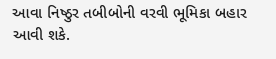આવા નિષ્ઠુર તબીબોની વરવી ભૂમિકા બહાર આવી શકે.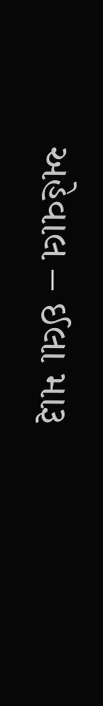અહેવાલ – ઈલા મારૂ